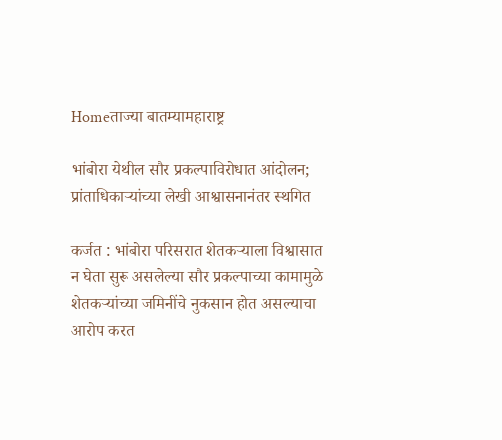Homeताज्या बातम्यामहाराष्ट्र

भांबोरा येथील सौर प्रकल्पाविरोधात आंदोलन; प्रांताधिकाऱ्यांच्या लेखी आश्वासनानंतर स्थगित

कर्जत : भांबोरा परिसरात शेतकऱ्याला विश्वासात न घेता सुरू असलेल्या सौर प्रकल्पाच्या कामामुळे शेतकऱ्यांच्या जमिनींचे नुकसान होत असल्याचा आरोप करत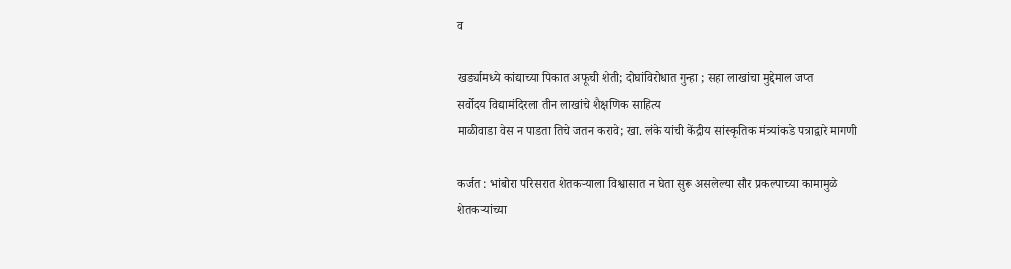व

खर्ड्यामध्ये कांद्याच्या पिकात अफूची शेती; दोघांविरोधात गुन्हा ; सहा लाखांचा मुद्देमाल जप्त
सर्वोदय विद्यामंदिरला तीन लाखांचे शैक्षणिक साहित्य
माळीवाडा वेस न पाडता तिचे जतन करावे; खा. लंके यांची केंद्रीय सांस्कृतिक मंत्र्यांकडे पत्राद्वारे मागणी

कर्जत : भांबोरा परिसरात शेतकऱ्याला विश्वासात न घेता सुरू असलेल्या सौर प्रकल्पाच्या कामामुळे शेतकऱ्यांच्या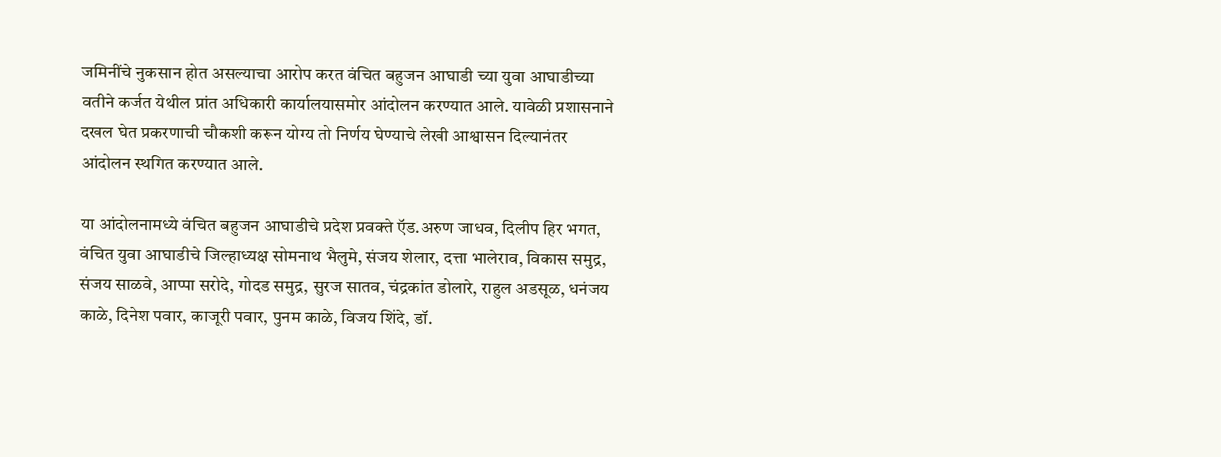जमिनींचे नुकसान होत असल्याचा आरोप करत वंचित बहुजन आघाडी च्या युवा आघाडीच्या वतीने कर्जत येथील प्रांत अधिकारी कार्यालयासमोर आंदोलन करण्यात आले. यावेळी प्रशासनाने दखल घेत प्रकरणाची चौकशी करून योग्य तो निर्णय घेण्याचे लेखी आश्वासन दिल्यानंतर आंदोलन स्थगित करण्यात आले.

या आंदोलनामध्ये वंचित बहुजन आघाडीचे प्रदेश प्रवक्ते ऍड.अरुण जाधव, दिलीप हिर भगत, वंचित युवा आघाडीचे जिल्हाध्यक्ष सोमनाथ भैलुमे, संजय शेलार, दत्ता भालेराव, विकास समुद्र, संजय साळवे, आप्पा सरोदे, गोदड समुद्र, सुरज सातव, चंद्रकांत डोलारे, राहुल अडसूळ, धनंजय काळे, दिनेश पवार, काजूरी पवार, पुनम काळे, विजय शिंदे, डॉ.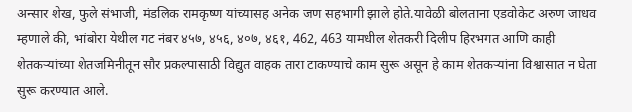अन्सार शेख, फुले संभाजी, मंडलिक रामकृष्ण यांच्यासह अनेक जण सहभागी झाले होते.यावेळी बोलताना एडवोकेट अरुण जाधव म्हणाले की, भांबोरा येथील गट नंबर ४५७, ४५६, ४०७, ४६१, 462, 463 यामधील शेतकरी दिलीप हिरभगत आणि काही शेतकऱ्यांच्या शेतजमिनीतून सौर प्रकल्पासाठी विद्युत वाहक तारा टाकण्याचे काम सुरू असून हे काम शेतकऱ्यांना विश्वासात न घेता सुरू करण्यात आले.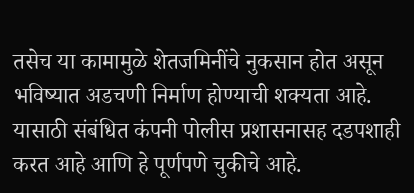तसेच या कामामुळे शेतजमिनींचे नुकसान होत असून भविष्यात अडचणी निर्माण होण्याची शक्यता आहे. यासाठी संबंधित कंपनी पोलीस प्रशासनासह दडपशाही करत आहे आणि हे पूर्णपणे चुकीचे आहे.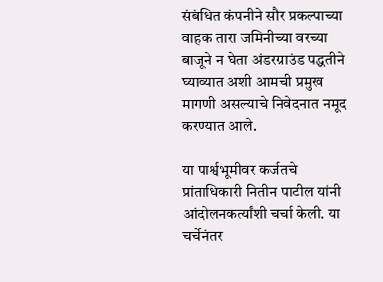संबंधित कंपनीने सौर प्रकल्पाच्या वाहक तारा जमिनीच्या वरच्या बाजूने न घेता अंडरग्राउंड पद्धतीने घ्याव्यात अशी आमची प्रमुख मागणी असल्याचे निवेदनात नमूद करण्यात आले.

या पार्श्वभूमीवर कर्जतचे प्रांताधिकारी नितीन पाटील यांनी आंदोलनकर्त्यांशी चर्चा केली. या चर्चेनंतर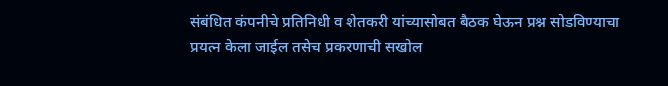संबंधित कंपनीचे प्रतिनिधी व शेतकरी यांच्यासोबत बैठक घेऊन प्रश्न सोडविण्याचा प्रयत्न केला जाईल तसेच प्रकरणाची सखोल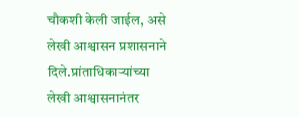चौकशी केली जाईल, असे लेखी आश्वासन प्रशासनाने दिले.प्रांताधिकाऱ्यांच्या लेखी आश्वासनानंतर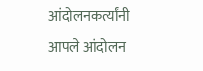आंदोलनकर्त्यांनी आपले आंदोलन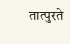तात्पुरते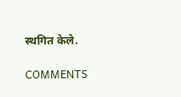स्थगित केले.

COMMENTS